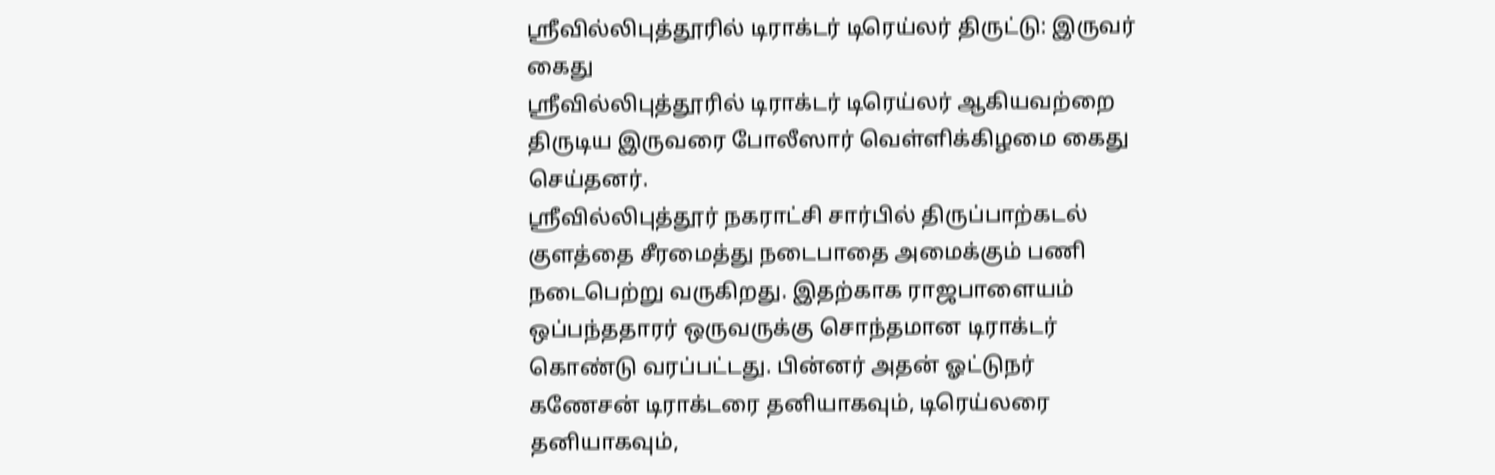ஸ்ரீவில்லிபுத்தூரில் டிராக்டர் டிரெய்லர் திருட்டு: இருவர் கைது
ஸ்ரீவில்லிபுத்தூரில் டிராக்டர் டிரெய்லர் ஆகியவற்றை திருடிய இருவரை போலீஸார் வெள்ளிக்கிழமை கைது செய்தனர்.
ஸ்ரீவில்லிபுத்தூர் நகராட்சி சார்பில் திருப்பாற்கடல் குளத்தை சீரமைத்து நடைபாதை அமைக்கும் பணி நடைபெற்று வருகிறது. இதற்காக ராஜபாளையம் ஒப்பந்ததாரர் ஒருவருக்கு சொந்தமான டிராக்டர் கொண்டு வரப்பட்டது. பின்னர் அதன் ஓட்டுநர் கணேசன் டிராக்டரை தனியாகவும், டிரெய்லரை தனியாகவும்,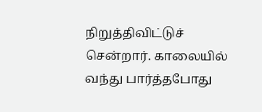நிறுத்திவிட்டுச் சென்றார். காலையில் வந்து பார்த்தபோது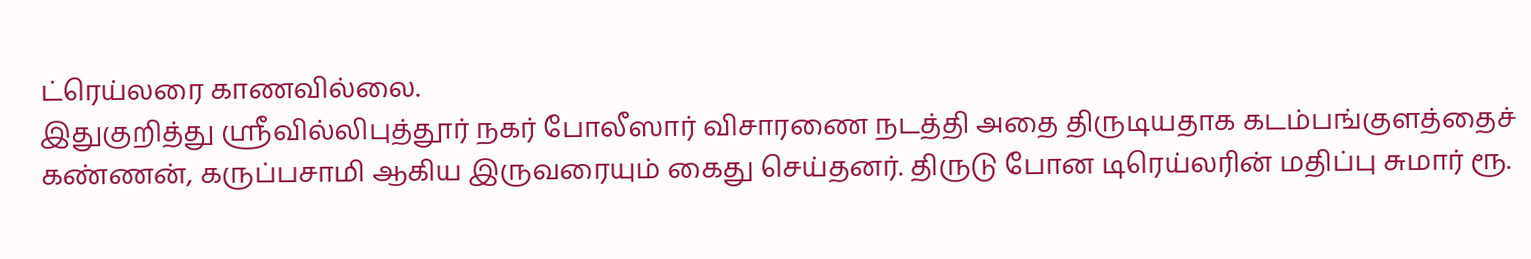ட்ரெய்லரை காணவில்லை.
இதுகுறித்து ஸ்ரீவில்லிபுத்தூர் நகர் போலீஸார் விசாரணை நடத்தி அதை திருடியதாக கடம்பங்குளத்தைச் கண்ணன், கருப்பசாமி ஆகிய இருவரையும் கைது செய்தனர். திருடு போன டிரெய்லரின் மதிப்பு சுமார் ரூ.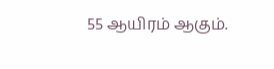55 ஆயிரம் ஆகும்.